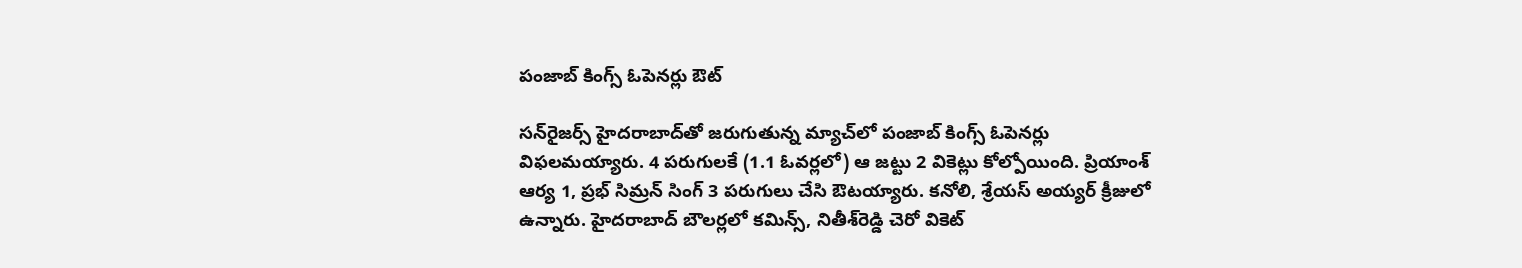పంజాబ్‌ కింగ్స్‌ ఓపెనర్లు ఔట్‌

సన్‌రైజర్స్ హైదరాబాద్‌తో జరుగుతున్న మ్యాచ్‌లో పంజాబ్ కింగ్స్ ఓపెనర్లు విఫలమయ్యారు. 4 పరుగులకే (1.1 ఓవర్లలో) ఆ జట్టు 2 వికెట్లు కోల్పోయింది. ప్రియాంశ్‌ ఆర్య 1, ప్రభ్‌ సిమ్రన్‌ సింగ్‌ 3 పరుగులు చేసి ఔటయ్యారు. కనోలి, శ్రేయస్‌ అయ్యర్‌ క్రీజులో ఉన్నారు. హైదరాబాద్‌ బౌలర్లలో కమిన్స్‌, నితీశ్‌రెడ్డి చెరో వికెట్‌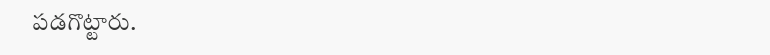పడగొట్టారు.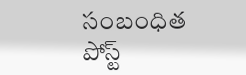సంబంధిత పోస్ట్